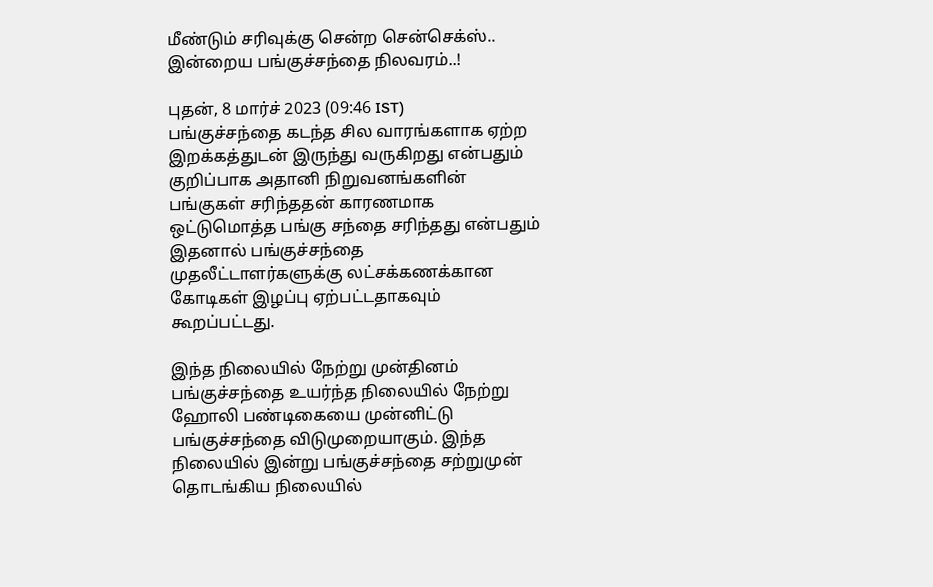மீண்டும் சரிவுக்கு சென்ற சென்செக்ஸ்.. இன்றைய பங்குச்சந்தை நிலவரம்..!

புதன், 8 மார்ச் 2023 (09:46 IST)
பங்குச்சந்தை கடந்த சில வாரங்களாக ஏற்ற இறக்கத்துடன் இருந்து வருகிறது என்பதும் குறிப்பாக அதானி நிறுவனங்களின் பங்குகள் சரிந்ததன் காரணமாக ஒட்டுமொத்த பங்கு சந்தை சரிந்தது என்பதும் இதனால் பங்குச்சந்தை முதலீட்டாளர்களுக்கு லட்சக்கணக்கான கோடிகள் இழப்பு ஏற்பட்டதாகவும் கூறப்பட்டது.

இந்த நிலையில் நேற்று முன்தினம் பங்குச்சந்தை உயர்ந்த நிலையில் நேற்று ஹோலி பண்டிகையை முன்னிட்டு பங்குச்சந்தை விடுமுறையாகும். இந்த நிலையில் இன்று பங்குச்சந்தை சற்றுமுன் தொடங்கிய நிலையில்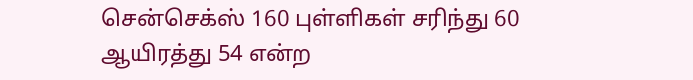சென்செக்ஸ் 160 புள்ளிகள் சரிந்து 60 ஆயிரத்து 54 என்ற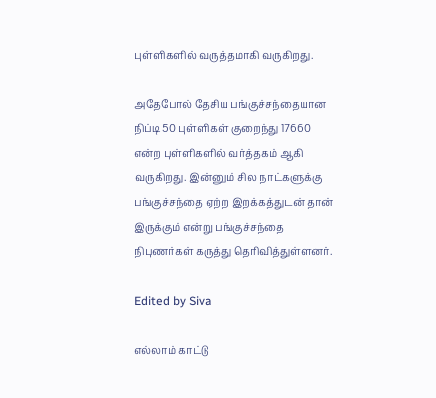புள்ளிகளில் வருத்தமாகி வருகிறது.

அதேபோல் தேசிய பங்குச்சந்தையான நிப்டி 50 புள்ளிகள் குறைந்து 17660 என்ற புள்ளிகளில் வர்த்தகம் ஆகி வருகிறது. இன்னும் சில நாட்களுக்கு பங்குச்சந்தை ஏற்ற இறக்கத்துடன் தான் இருக்கும் என்று பங்குச்சந்தை நிபுணர்கள் கருத்து தெரிவித்துள்ளனர்.

Edited by Siva

எல்லாம் காட்டு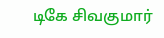டிகே சிவகுமார்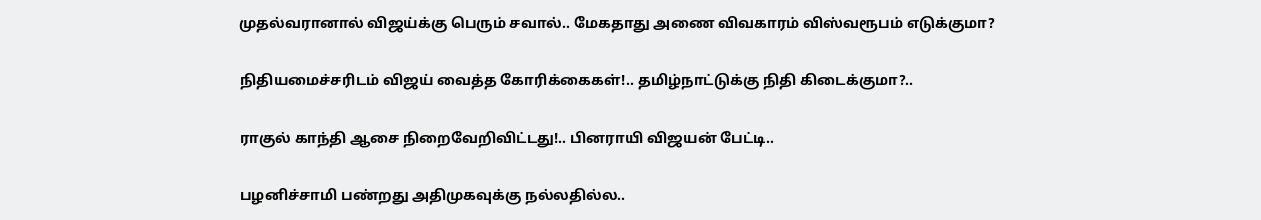முதல்வரானால் விஜய்க்கு பெரும் சவால்.. மேகதாது அணை விவகாரம் விஸ்வரூபம் எடுக்குமா?

நிதியமைச்சரிடம் விஜய் வைத்த கோரிக்கைகள்!.. தமிழ்நாட்டுக்கு நிதி கிடைக்குமா?..

ராகுல் காந்தி ஆசை நிறைவேறிவிட்டது!.. பினராயி விஜயன் பேட்டி..

பழனிச்சாமி பண்றது அதிமுகவுக்கு நல்லதில்ல..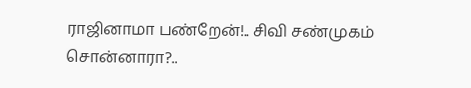ராஜினாமா பண்றேன்!.. சிவி சண்முகம் சொன்னாரா?..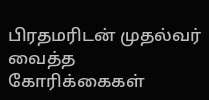பிரதமரிடன் முதல்வர் வைத்த கோரிக்கைகள்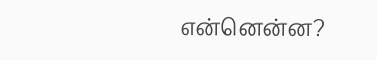என்னென்ன?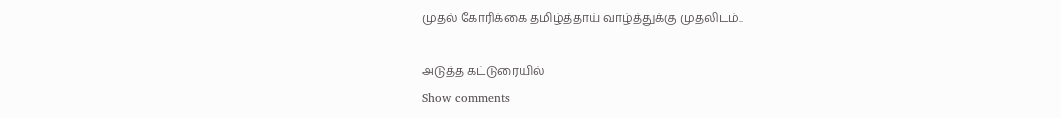முதல் கோரிக்கை தமிழ்த்தாய் வாழ்த்துக்கு முதலிடம்..

அடுத்த கட்டுரையில்
Show comments